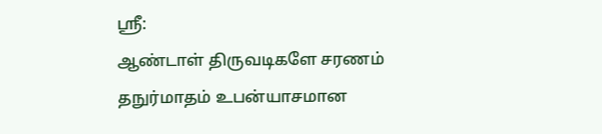ஸ்ரீ:
ஆண்டாள் திருவடிகளே சரணம்
தநுர்மாதம் உபன்யாசமான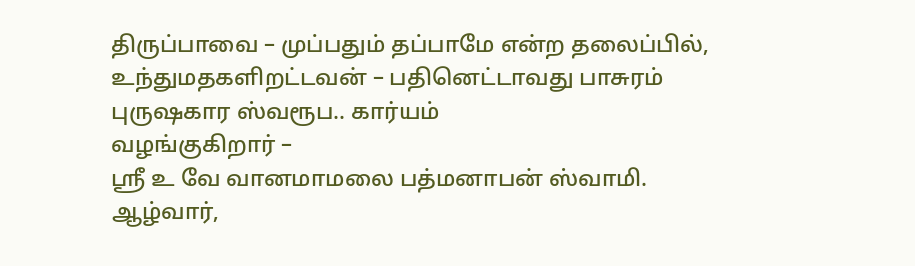திருப்பாவை – முப்பதும் தப்பாமே என்ற தலைப்பில்,
உந்துமதகளிறட்டவன் – பதினெட்டாவது பாசுரம்
புருஷகார ஸ்வரூப.. கார்யம்
வழங்குகிறார் –
ஸ்ரீ உ வே வானமாமலை பத்மனாபன் ஸ்வாமி.
ஆழ்வார்,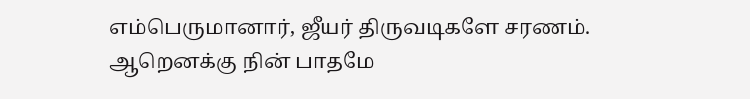எம்பெருமானார், ஜீயர் திருவடிகளே சரணம்.
ஆறெனக்கு நின் பாதமே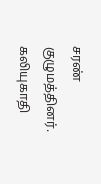சரண் குழுமத்தினர்.
கலியுகாதி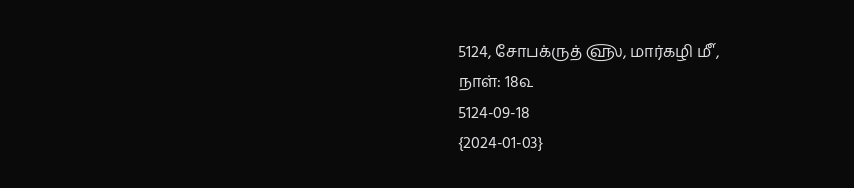5124, சோபக்ருத் ௵, மார்கழி ௴,
நாள்: 18௳
5124-09-18
{2024-01-03}